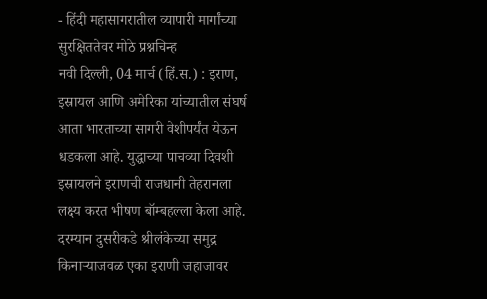- हिंदी महासागरातील व्यापारी मार्गांच्या सुरक्षिततेवर मोठे प्रश्नचिन्ह
नवी दिल्ली, 04 मार्च (हिं.स.) : इराण, इस्रायल आणि अमेरिका यांच्यातील संघर्ष आता भारताच्या सागरी वेशीपर्यंत येऊन धडकला आहे. युद्धाच्या पाचव्या दिवशी इस्रायलने इराणची राजधानी तेहरानला लक्ष्य करत भीषण बॉम्बहल्ला केला आहे. दरम्यान दुसरीकडे श्रीलंकेच्या समुद्र किनाऱ्याजवळ एका इराणी जहाजावर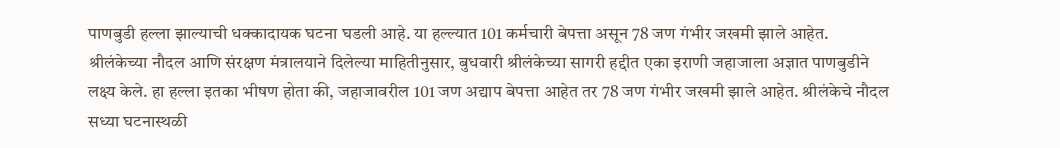पाणबुडी हल्ला झाल्याची धक्कादायक घटना घडली आहे. या हल्ल्यात 101 कर्मचारी बेपत्ता असून 78 जण गंभीर जखमी झाले आहेत.
श्रीलंकेच्या नौदल आणि संरक्षण मंत्रालयाने दिलेल्या माहितीनुसार, बुधवारी श्रीलंकेच्या सागरी हद्दीत एका इराणी जहाजाला अज्ञात पाणबुडीने लक्ष्य केले. हा हल्ला इतका भीषण होता की, जहाजावरील 101 जण अद्याप बेपत्ता आहेत तर 78 जण गंभीर जखमी झाले आहेत. श्रीलंकेचे नौदल सध्या घटनास्थळी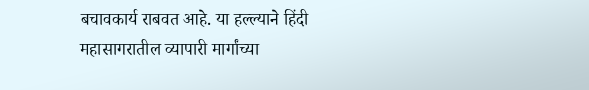बचावकार्य राबवत आहे. या हल्ल्याने हिंदी महासागरातील व्यापारी मार्गांच्या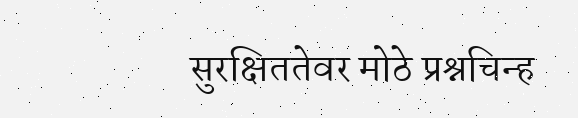सुरक्षिततेवर मोठे प्रश्नचिन्ह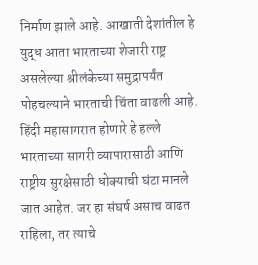निर्माण झाले आहे. आखाती देशांतील हे युद्ध आता भारताच्या शेजारी राष्ट्र असलेल्या श्रीलंकेच्या समुद्रापर्यंत पोहचल्याने भारताची चिंता वाढली आहे. हिंदी महासागरात होणारे हे हल्ले भारताच्या सागरी व्यापारासाठी आणि राष्ट्रीय सुरक्षेसाठी धोक्याची घंटा मानले जात आहेत. जर हा संघर्ष असाच वाढत राहिला, तर त्याचे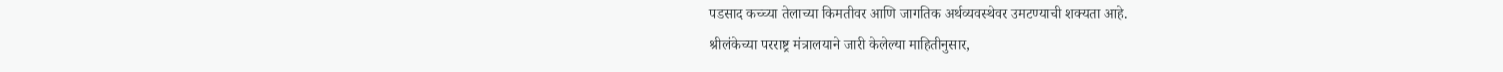पडसाद कच्च्या तेलाच्या किमतीवर आणि जागतिक अर्थव्यवस्थेवर उमटण्याची शक्यता आहे.
श्रीलंकेच्या परराष्ट्र मंत्रालयाने जारी केलेल्या माहितीनुसार,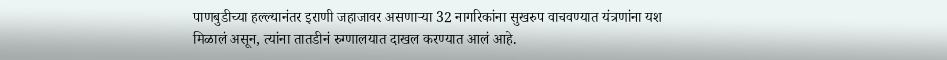पाणबुडीच्या हल्ल्यानंतर इराणी जहाजावर असणाऱ्या 32 नागरिकांना सुखरुप वाचवण्यात यंत्रणांना यश मिळालं असून, त्यांना तातडीनं रुग्णालयात दाखल करण्यात आलं आहे.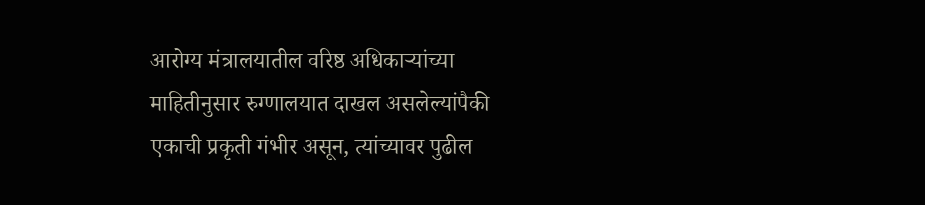आरोग्य मंत्रालयातील वरिष्ठ अधिकाऱ्यांच्या माहितीनुसार रुग्णालयात दाखल असलेल्यांपैकी एकाची प्रकृती गंभीर असून, त्यांच्यावर पुढील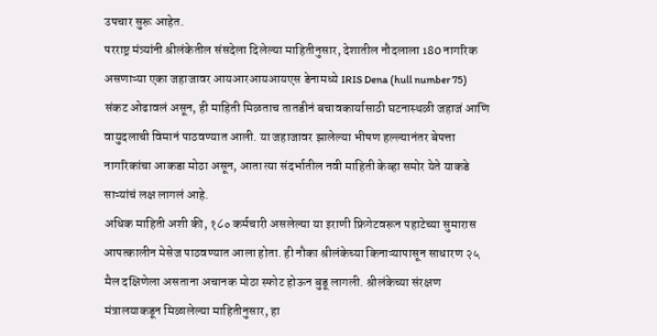उपचार सुरू आहेत.
परराष्ट्र मंत्र्यांनी श्रीलंकेतील संसदेला दिलेल्या माहितीनुसार, देशातील नौदलाला 180 नागरिक असणाऱ्या एका जहाजावर आयआरआयआयएस डेनामध्ये IRIS Dena (hull number 75) संकट ओढावलं असून, ही माहिती मिळताच तातडीनं बचावकार्यासाठी घटनास्थळी जहाजं आणि वायुदलाची विमानं पाठवण्यात आली. या जहाजावर झालेल्या भीषण हल्ल्यानंतर बेपत्ता नागरिकांचा आकडा मोठा असून, आता त्या संदर्भातील नवी माहिती केव्हा समोर येते याकडे साऱ्यांचं लक्ष लागलं आहे.
अधिक माहिती अशी की, १८० कर्मचारी असलेल्या या इराणी फ्रिगेटवरून पहाटेच्या सुमारास आपत्कालीन मेसेज पाठवण्यात आला होता. ही नौका श्रीलंकेच्या किनाऱ्यापासून साधारण २५ मैल दक्षिणेला असताना अचानक मोठा स्फोट होऊन बुडू लागली. श्रीलंकेच्या संरक्षण मंत्रालयाकडून मिळालेल्या माहितीनुसार, हा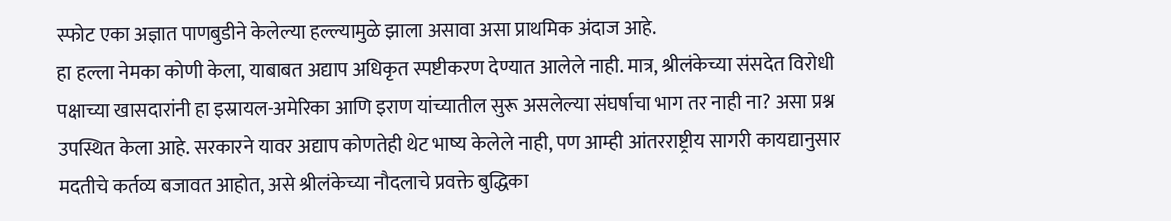स्फोट एका अज्ञात पाणबुडीने केलेल्या हल्ल्यामुळे झाला असावा असा प्राथमिक अंदाज आहे.
हा हल्ला नेमका कोणी केला, याबाबत अद्याप अधिकृत स्पष्टीकरण देण्यात आलेले नाही. मात्र, श्रीलंकेच्या संसदेत विरोधी पक्षाच्या खासदारांनी हा इस्रायल-अमेरिका आणि इराण यांच्यातील सुरू असलेल्या संघर्षाचा भाग तर नाही ना? असा प्रश्न उपस्थित केला आहे. सरकारने यावर अद्याप कोणतेही थेट भाष्य केलेले नाही, पण आम्ही आंतरराष्ट्रीय सागरी कायद्यानुसार मदतीचे कर्तव्य बजावत आहोत, असे श्रीलंकेच्या नौदलाचे प्रवक्ते बुद्धिका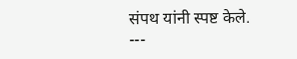संपथ यांनी स्पष्ट केले.
---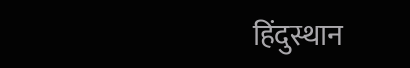हिंदुस्थान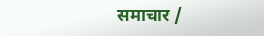समाचार /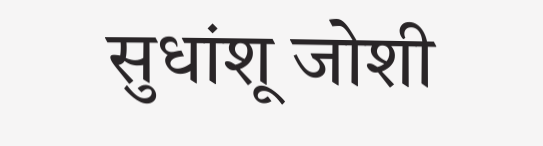सुधांशू जोशी